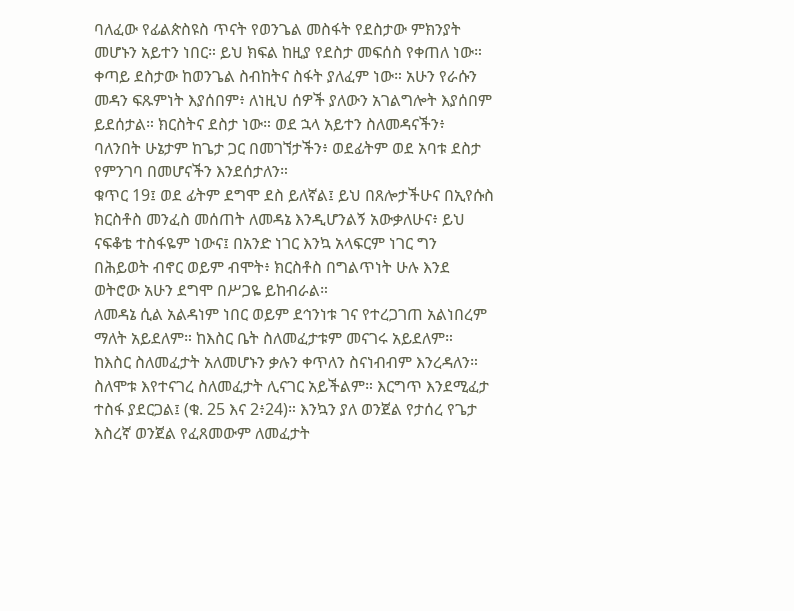ባለፈው የፊልጵስዩስ ጥናት የወንጌል መስፋት የደስታው ምክንያት
መሆኑን አይተን ነበር። ይህ ክፍል ከዚያ የደስታ መፍሰስ የቀጠለ ነው።
ቀጣይ ደስታው ከወንጌል ስብከትና ስፋት ያለፈም ነው። አሁን የራሱን
መዳን ፍጹምነት እያሰበም፥ ለነዚህ ሰዎች ያለውን አገልግሎት እያሰበም
ይደሰታል። ክርስትና ደስታ ነው። ወደ ኋላ አይተን ስለመዳናችን፥
ባለንበት ሁኔታም ከጌታ ጋር በመገኘታችን፥ ወደፊትም ወደ አባቱ ደስታ
የምንገባ በመሆናችን እንደሰታለን።
ቁጥር 19፤ ወደ ፊትም ደግሞ ደስ ይለኛል፤ ይህ በጸሎታችሁና በኢየሱስ
ክርስቶስ መንፈስ መሰጠት ለመዳኔ እንዲሆንልኝ አውቃለሁና፥ ይህ
ናፍቆቴ ተስፋዬም ነውና፤ በአንድ ነገር እንኳ አላፍርም ነገር ግን
በሕይወት ብኖር ወይም ብሞት፥ ክርስቶስ በግልጥነት ሁሉ እንደ
ወትሮው አሁን ደግሞ በሥጋዬ ይከብራል።
ለመዳኔ ሲል አልዳነም ነበር ወይም ደኅንነቱ ገና የተረጋገጠ አልነበረም
ማለት አይደለም። ከእስር ቤት ስለመፈታቱም መናገሩ አይደለም።
ከእስር ስለመፈታት አለመሆኑን ቃሉን ቀጥለን ስናነብብም እንረዳለን።
ስለሞቱ እየተናገረ ስለመፈታት ሊናገር አይችልም። እርግጥ እንደሚፈታ
ተስፋ ያደርጋል፤ (ቁ. 25 እና 2፥24)። እንኳን ያለ ወንጀል የታሰረ የጌታ
እስረኛ ወንጀል የፈጸመውም ለመፈታት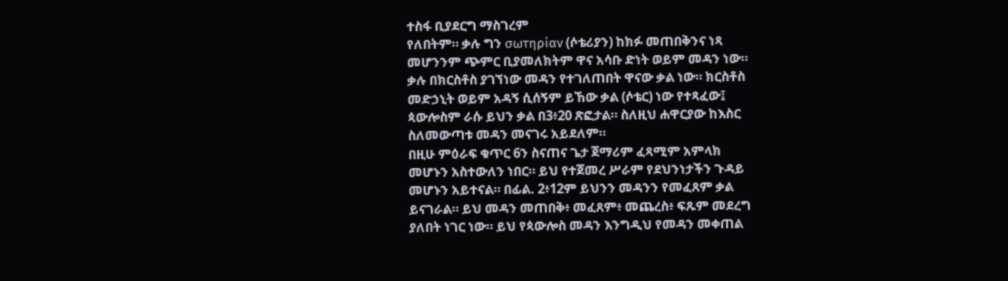ተስፋ ቢያደርግ ማስገረም
የለበትም። ቃሉ ግን σωτηρίαν (ሶቴሪያን) ከክፉ መጠበቅንና ነጻ
መሆንንም ጭምር ቢያመለክትም ዋና አሳቡ ድነት ወይም መዳን ነው።
ቃሉ በክርስቶስ ያገኘነው መዳን የተገለጠበት ዋናው ቃል ነው። ክርስቶስ
መድኃኒት ወይም አዳኝ ሲሰኝም ይኸው ቃል (ሶቴር) ነው የተጻፈው፤
ጳውሎስም ራሱ ይህን ቃል በ3፥20 ጽፎታል። ስለዚህ ሐዋርያው ከእስር
ስለመውጣቱ መዳን መናገሩ አይደለም።
በዚሁ ምዕራፍ ቁጥር 6ን ስናጠና ጌታ ጀማሪም ፈጻሚም አምላክ
መሆኑን አስተውለን ነበር። ይህ የተጀመረ ሥራም የደህንነታችን ጉዳይ
መሆኑን አይተናል። በፊል. 2፥12ም ይህንን መዳንን የመፈጸም ቃል
ይናገራል። ይህ መዳን መጠበቅ፥ መፈጸም፥ መጨረስ፥ ፍጹም መደረግ
ያለበት ነገር ነው። ይህ የጳውሎስ መዳን እንግዲህ የመዳን መቀጠል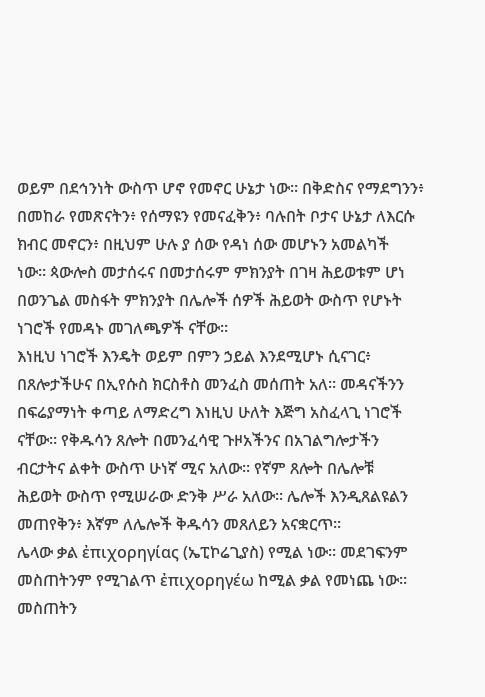ወይም በደኅንነት ውስጥ ሆኖ የመኖር ሁኔታ ነው። በቅድስና የማደግንን፥
በመከራ የመጽናትን፥ የሰማዩን የመናፈቅን፥ ባሉበት ቦታና ሁኔታ ለእርሱ
ክብር መኖርን፥ በዚህም ሁሉ ያ ሰው የዳነ ሰው መሆኑን አመልካች
ነው። ጳውሎስ መታሰሩና በመታሰሩም ምክንያት በገዛ ሕይወቱም ሆነ
በወንጌል መስፋት ምክንያት በሌሎች ሰዎች ሕይወት ውስጥ የሆኑት
ነገሮች የመዳኑ መገለጫዎች ናቸው።
እነዚህ ነገሮች እንዴት ወይም በምን ኃይል እንደሚሆኑ ሲናገር፥
በጸሎታችሁና በኢየሱስ ክርስቶስ መንፈስ መሰጠት አለ። መዳናችንን
በፍሬያማነት ቀጣይ ለማድረግ እነዚህ ሁለት እጅግ አስፈላጊ ነገሮች
ናቸው። የቅዱሳን ጸሎት በመንፈሳዊ ጉዞአችንና በአገልግሎታችን
ብርታትና ልቀት ውስጥ ሁነኛ ሚና አለው። የኛም ጸሎት በሌሎቹ
ሕይወት ውስጥ የሚሠራው ድንቅ ሥራ አለው። ሌሎች እንዲጸልዩልን
መጠየቅን፥ እኛም ለሌሎች ቅዱሳን መጸለይን አናቋርጥ።
ሌላው ቃል ἐπιχορηγίας (ኤፒኮሬጊያስ) የሚል ነው። መደገፍንም
መስጠትንም የሚገልጥ ἐπιχορηγέω ከሚል ቃል የመነጨ ነው።
መስጠትን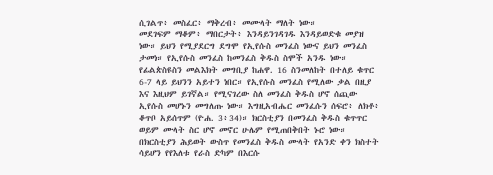ሲገልጥ፥ መስፈር፥ ማቅረብ፥ መሙላት ማለት ነው።
መደገፍም ማቆም፥ ማበርታት፥ እንዳይንገዳገዱ እንዳይወድቁ መያዝ
ነው። ይህን የሚያደርግ ደግሞ የኢየሱስ መንፈስ ነውና ይህን መንፈስ
ታመነ። የኢየሱስ መንፈስ ከመንፈስ ቅዱስ ስሞች አንዱ ነው።
የፊልጵስዩስን መልእክት መግቢያ ከሐዋ. 16 ስንመለከት በተለይ ቁጥር
6-7 ላይ ይህንን አይተን ነበር። የኢየሱስ መንፈስ የሚለው ቃል በዚያ
እና እዚህም ይገኛል። የሚናገረው ስለ መንፈስ ቅዱስ ሆኖ ሰጪው
ኢየሱስ መሆኑን መግለጡ ነው። እግዚአብሔር መንፈሱን ሰፍሮ፥ ለክቶ፥
ቆጥቦ አይሰጥም (ዮሐ. 3፥34)። ክርስቲያን በመንፈስ ቅዱስ ቁጥጥር
ወይም ሙላት ስር ሆኖ መኖር ሁሌም የሚጠበቅበት ኑሮ ነው።
በክርስቲያን ሕይወት ውስጥ የመንፈስ ቅዱስ ሙላት የአንድ ቀን ክስተት
ሳይሆን የየእለቱ የራስ ድካም በእርሱ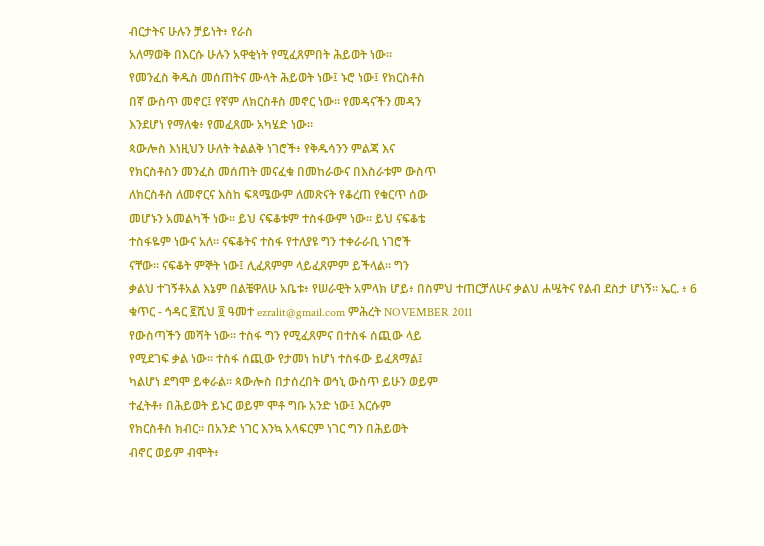ብርታትና ሁሉን ቻይነት፥ የራስ
አለማወቅ በእርሱ ሁሉን አዋቂነት የሚፈጸምበት ሕይወት ነው።
የመንፈስ ቅዱስ መሰጠትና ሙላት ሕይወት ነው፤ ኑሮ ነው፤ የክርስቶስ
በኛ ውስጥ መኖር፤ የኛም ለክርስቶስ መኖር ነው። የመዳናችን መዳን
እንደሆነ የማለቁ፥ የመፈጸሙ አካሄድ ነው።
ጳውሎስ እነዚህን ሁለት ትልልቅ ነገሮች፥ የቅዱሳንን ምልጃ እና
የክርስቶስን መንፈስ መሰጠት መናፈቁ በመከራውና በእስራቱም ውስጥ
ለክርስቶስ ለመኖርና እስከ ፍጻሜውም ለመጽናት የቆረጠ የቁርጥ ሰው
መሆኑን አመልካች ነው። ይህ ናፍቆቱም ተስፋውም ነው። ይህ ናፍቆቴ
ተስፋዬም ነውና አለ። ናፍቆትና ተስፋ የተለያዩ ግን ተቀራራቢ ነገሮች
ናቸው። ናፍቆት ምኞት ነው፤ ሊፈጸምም ላይፈጸምም ይችላል። ግን
ቃልህ ተገኝቶአል እኔም በልቼዋለሁ አቤቱ፥ የሠራዊት አምላክ ሆይ፥ በስምህ ተጠርቻለሁና ቃልህ ሐሤትና የልብ ደስታ ሆነኝ። ኤር. ፥ 6
ቁጥር - ኅዳር ፪ሺህ ፬ ዓመተ ezralit@gmail.com ምሕረት NOVEMBER 2011
የውስጣችን መሻት ነው። ተስፋ ግን የሚፈጸምና በተስፋ ሰጪው ላይ
የሚደገፍ ቃል ነው። ተስፋ ሰጪው የታመነ ከሆነ ተስፋው ይፈጸማል፤
ካልሆነ ደግሞ ይቀራል። ጳውሎስ በታሰረበት ወኅኒ ውስጥ ይሁን ወይም
ተፈትቶ፥ በሕይወት ይኑር ወይም ሞቶ ግቡ አንድ ነው፤ እርሱም
የክርስቶስ ክብር። በአንድ ነገር እንኳ አላፍርም ነገር ግን በሕይወት
ብኖር ወይም ብሞት፥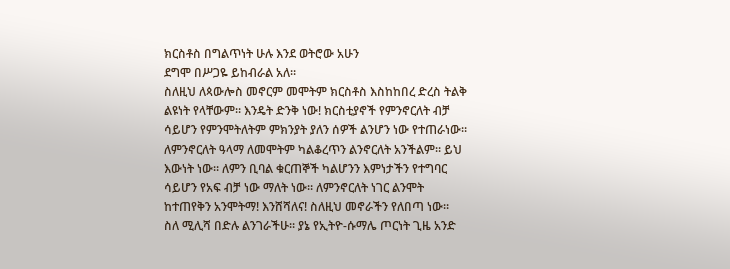ክርስቶስ በግልጥነት ሁሉ እንደ ወትሮው አሁን
ደግሞ በሥጋዬ ይከብራል አለ።
ስለዚህ ለጳውሎስ መኖርም መሞትም ክርስቶስ እስከከበረ ድረስ ትልቅ
ልዩነት የላቸውም። እንዴት ድንቅ ነው! ክርስቲያኖች የምንኖርለት ብቻ
ሳይሆን የምንሞትለትም ምክንያት ያለን ሰዎች ልንሆን ነው የተጠራነው።
ለምንኖርለት ዓላማ ለመሞትም ካልቆረጥን ልንኖርለት አንችልም። ይህ
እውነት ነው። ለምን ቢባል ቁርጠኞች ካልሆንን እምነታችን የተግባር
ሳይሆን የአፍ ብቻ ነው ማለት ነው። ለምንኖርለት ነገር ልንሞት
ከተጠየቅን አንሞትማ! እንሸሻለና! ስለዚህ መኖራችን የለበጣ ነው።
ስለ ሚሊሻ በድሉ ልንገራችሁ። ያኔ የኢትዮ-ሱማሌ ጦርነት ጊዜ አንድ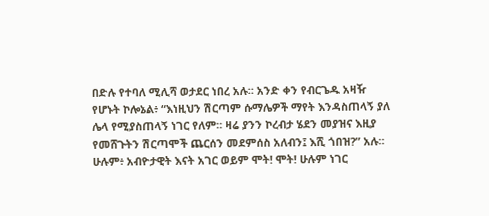በድሉ የተባለ ሚሊሻ ወታደር ነበረ አሉ። አንድ ቀን የብርጌዱ አዛዥ
የሆኑት ኮሎኔል፥ “እነዚህን ሽርጣም ሱማሌዎች ማየት እንዳስጠላኝ ያለ
ሌላ የሚያስጠላኝ ነገር የለም። ዛሬ ያንን ኮረብታ ሄደን መያዝና እዚያ
የመሸጉትን ሽርጣሞች ጨርሰን መደምሰስ አለብን፤ እሺ ጎበዝ?” አሉ።
ሁሉም፥ አብዮታዊት እናት አገር ወይም ሞት! ሞት! ሁሉም ነገር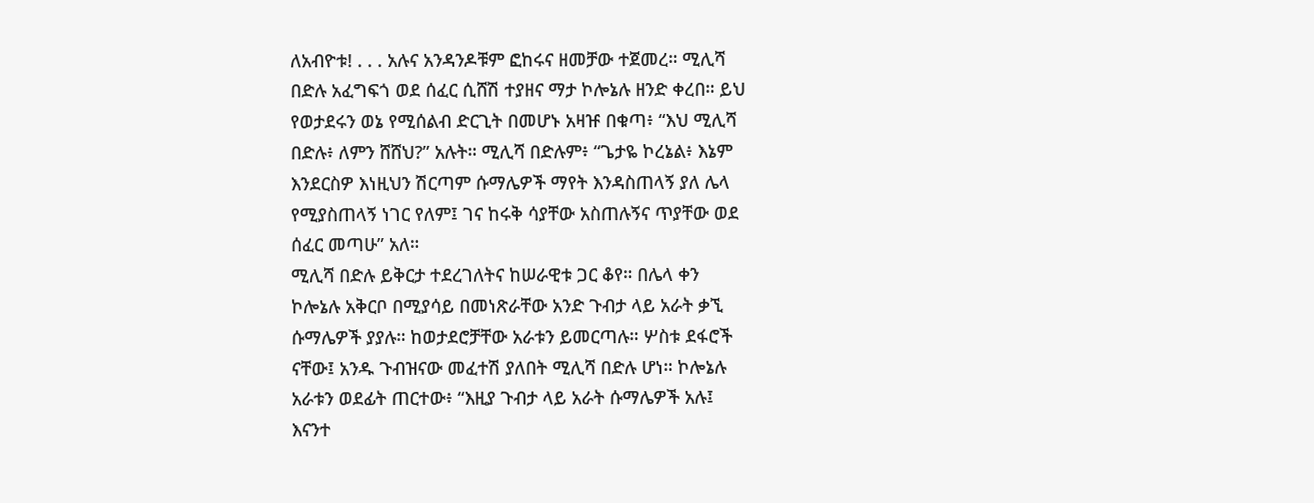ለአብዮቱ! . . . አሉና አንዳንዶቹም ፎከሩና ዘመቻው ተጀመረ። ሚሊሻ
በድሉ አፈግፍጎ ወደ ሰፈር ሲሸሽ ተያዘና ማታ ኮሎኔሉ ዘንድ ቀረበ። ይህ
የወታደሩን ወኔ የሚሰልብ ድርጊት በመሆኑ አዛዡ በቁጣ፥ “እህ ሚሊሻ
በድሉ፥ ለምን ሸሸህ?” አሉት። ሚሊሻ በድሉም፥ “ጌታዬ ኮረኔል፥ እኔም
እንደርስዎ እነዚህን ሽርጣም ሱማሌዎች ማየት እንዳስጠላኝ ያለ ሌላ
የሚያስጠላኝ ነገር የለም፤ ገና ከሩቅ ሳያቸው አስጠሉኝና ጥያቸው ወደ
ሰፈር መጣሁ” አለ።
ሚሊሻ በድሉ ይቅርታ ተደረገለትና ከሠራዊቱ ጋር ቆየ። በሌላ ቀን
ኮሎኔሉ አቅርቦ በሚያሳይ በመነጽራቸው አንድ ጉብታ ላይ አራት ቃኚ
ሱማሌዎች ያያሉ። ከወታደሮቻቸው አራቱን ይመርጣሉ። ሦስቱ ደፋሮች
ናቸው፤ አንዱ ጉብዝናው መፈተሽ ያለበት ሚሊሻ በድሉ ሆነ። ኮሎኔሉ
አራቱን ወደፊት ጠርተው፥ “እዚያ ጉብታ ላይ አራት ሱማሌዎች አሉ፤
እናንተ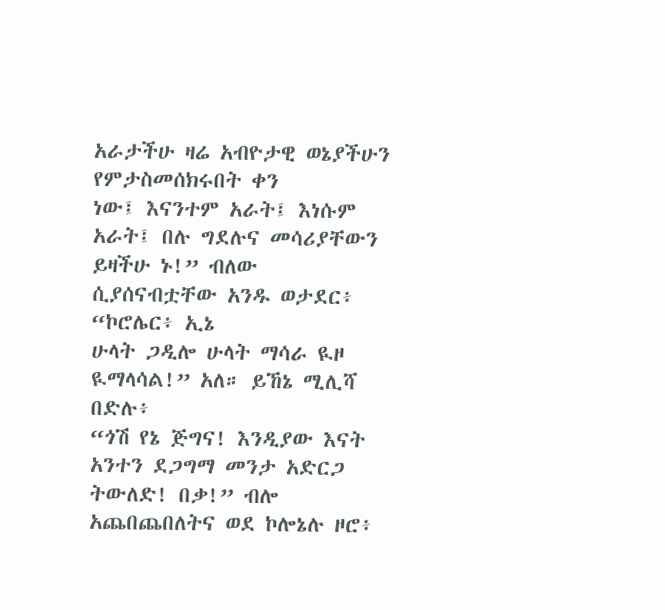አራታችሁ ዛሬ አብዮታዊ ወኔያችሁን የምታስመሰክሩበት ቀን
ነው፤ እናንተም አራት፤ እነሱም አራት፤ በሉ ግደሉና መሳሪያቸውን
ይዛችሁ ኑ!” ብለው ሲያሰናብቷቸው አንዱ ወታደር፥ “ኮሮሌር፥ ኢኔ
ሁላት ጋዲሎ ሁላት ማሳራ ዪዞ ዪማላሳል!” አለ። ይኸኔ ሚሊሻ በድሉ፥
“ጎሽ የኔ ጅግና! እንዲያው እናት አንተን ደጋግማ መንታ አድርጋ
ትውለድ! በቃ!” ብሎ አጨበጨበለትና ወደ ኮሎኔሉ ዞሮ፥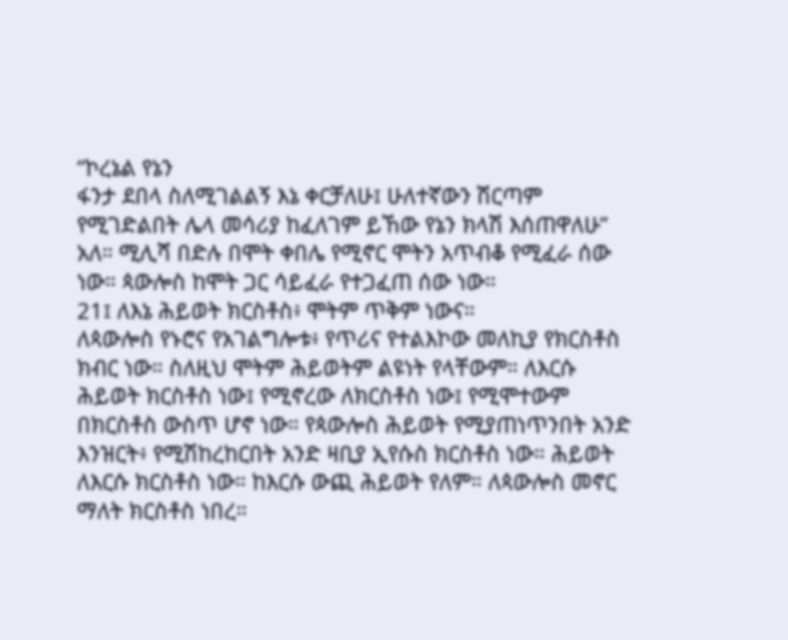“ኮረኔል የኔን
ፋንታ ደበላ ስለሚገልልኝ እኔ ቀርቻለሁ፤ ሁለተኛውን ሽርጣም
የሚገድልበት ሌላ መሳሪያ ከፈለገም ይኸው የኔን ክላሽ እሰጠዋለሁ”
አለ። ሚሊሻ በድሉ በሞት ቀበሌ የሚኖር ሞትን አጥብቆ የሚፈራ ሰው
ነው። ጳውሎስ ከሞት ጋር ሳይፈራ የተጋፈጠ ሰው ነው።
21፤ ለእኔ ሕይወት ክርስቶስ፥ ሞትም ጥቅም ነውና።
ለጳውሎስ የኑሮና የአገልግሎቱ፥ የጥሪና የተልእኮው መለኪያ የክርስቶስ
ክብር ነው። ስለዚህ ሞትም ሕይወትም ልዩነት የላቸውም። ለእርሱ
ሕይወት ክርስቶስ ነው፤ የሚኖረው ለክርስቶስ ነው፤ የሚሞተውም
በክርስቶስ ውስጥ ሆኖ ነው። የጳውሎስ ሕይወት የሚያጠነጥንበት አንድ
እንዝርት፥ የሚሽከረከርበት አንድ ዛቢያ ኢየሱስ ክርስቶስ ነው። ሕይወት
ለእርሱ ክርስቶስ ነው። ከእርሱ ውጪ ሕይወት የለም። ለጳውሎስ መኖር
ማለት ክርስቶስ ነበረ።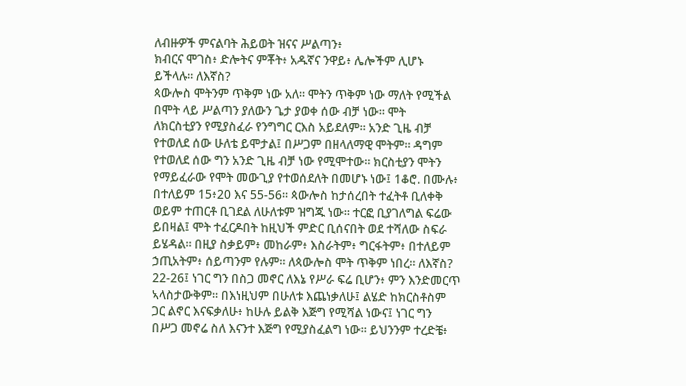ለብዙዎች ምናልባት ሕይወት ዝናና ሥልጣን፥
ክብርና ሞገስ፥ ድሎትና ምቾት፥ አዱኛና ንዋይ፥ ሌሎችም ሊሆኑ
ይችላሉ። ለእኛስ?
ጳውሎስ ሞትንም ጥቅም ነው አለ። ሞትን ጥቅም ነው ማለት የሚችል
በሞት ላይ ሥልጣን ያለውን ጌታ ያወቀ ሰው ብቻ ነው። ሞት
ለክርስቲያን የሚያስፈራ የንግግር ርእስ አይደለም። አንድ ጊዜ ብቻ
የተወለደ ሰው ሁለቴ ይሞታል፤ በሥጋም በዘላለማዊ ሞትም። ዳግም
የተወለደ ሰው ግን አንድ ጊዜ ብቻ ነው የሚሞተው። ክርስቲያን ሞትን
የማይፈራው የሞት መውጊያ የተወሰደለት በመሆኑ ነው፤ 1ቆሮ. በሙሉ፥
በተለይም 15፥20 እና 55-56። ጳውሎስ ከታሰረበት ተፈትቶ ቢለቀቅ
ወይም ተጠርቶ ቢገደል ለሁለቱም ዝግጁ ነው። ተርፎ ቢያገለግል ፍሬው
ይበዛል፤ ሞት ተፈርዶበት ከዚህች ምድር ቢሰናበት ወደ ተሻለው ስፍራ
ይሄዳል። በዚያ ስቃይም፥ መከራም፥ እስራትም፥ ግርፋትም፥ በተለይም
ኃጢአትም፥ ሰይጣንም የሉም። ለጳውሎስ ሞት ጥቅም ነበረ። ለእኛስ?
22-26፤ ነገር ግን በስጋ መኖር ለእኔ የሥራ ፍሬ ቢሆን፥ ምን እንድመርጥ
ኣላስታውቅም። በእነዚህም በሁለቱ እጨነቃለሁ፤ ልሄድ ከክርስቶስም
ጋር ልኖር እናፍቃለሁ፥ ከሁሉ ይልቅ እጅግ የሚሻል ነውና፤ ነገር ግን
በሥጋ መኖሬ ስለ እናንተ እጅግ የሚያስፈልግ ነው። ይህንንም ተረድቼ፥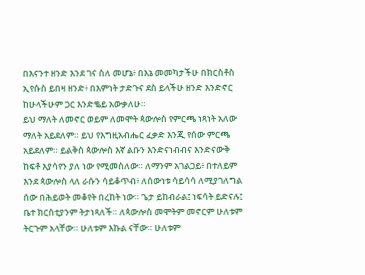በእናንተ ዘንድ እንደ ገና ስለ መሆኔ፥ በእኔ መመካታችሁ በክርስቶስ
ኢየሱስ ይበዛ ዘንድ፥ በእምነት ታድጉና ደስ ይላችሁ ዘንድ እንድኖር
ከሁላችሁም ጋር እንድቈይ አውቃለሁ።
ይህ ማለት ለመኖር ወይም ለመሞት ጳውሎስ የምርጫ ነጻነት አለው
ማለት አይደለም። ይህ የእግዚአብሔር ፈቃድ እንጂ የሰው ምርጫ
አይደለም። ይልቅስ ጳውሎስ እኛ ልቡን እንድናነብብና እንድናውቅ
ከፍቶ እያሳየን ያለ ነው የሚመስለው። ለማንም አገልጋይ፥ በተለይም
እንደ ጳውሎስ ላለ ራሱን ሳይቆጥብ፥ ለሰውነቱ ሳይሳሳ ለሚያገለግል
ሰው በሕይወት መቆየት በረከት ነው። ጌታ ይከብራል፤ ነፍሳት ይድናሉ፤
ቤተ ክርስቲያንም ትታነጻለች። ለጳውሎስ መሞትም መኖርም ሁለቱም
ትርጉም አላቸው። ሁለቱም እኩል ናቸው። ሁለቱም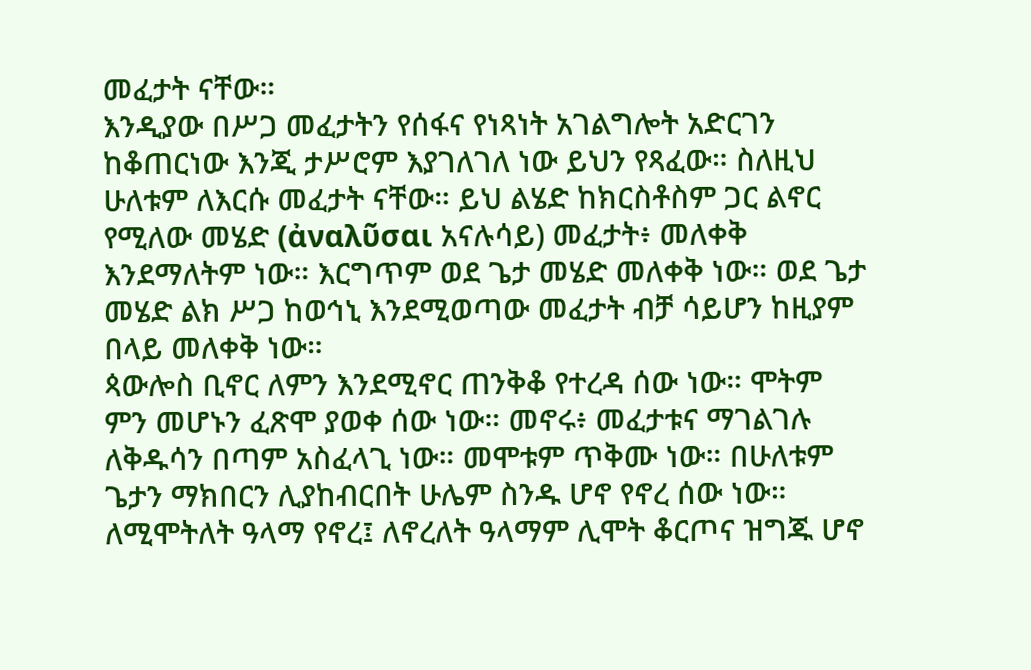መፈታት ናቸው።
እንዲያው በሥጋ መፈታትን የሰፋና የነጻነት አገልግሎት አድርገን
ከቆጠርነው እንጂ ታሥሮም እያገለገለ ነው ይህን የጻፈው። ስለዚህ
ሁለቱም ለእርሱ መፈታት ናቸው። ይህ ልሄድ ከክርስቶስም ጋር ልኖር
የሚለው መሄድ (ἀναλῦσαι አናሉሳይ) መፈታት፥ መለቀቅ
እንደማለትም ነው። እርግጥም ወደ ጌታ መሄድ መለቀቅ ነው። ወደ ጌታ
መሄድ ልክ ሥጋ ከወኅኒ እንደሚወጣው መፈታት ብቻ ሳይሆን ከዚያም
በላይ መለቀቅ ነው።
ጳውሎስ ቢኖር ለምን እንደሚኖር ጠንቅቆ የተረዳ ሰው ነው። ሞትም
ምን መሆኑን ፈጽሞ ያወቀ ሰው ነው። መኖሩ፥ መፈታቱና ማገልገሉ
ለቅዱሳን በጣም አስፈላጊ ነው። መሞቱም ጥቅሙ ነው። በሁለቱም
ጌታን ማክበርን ሊያከብርበት ሁሌም ስንዱ ሆኖ የኖረ ሰው ነው።
ለሚሞትለት ዓላማ የኖረ፤ ለኖረለት ዓላማም ሊሞት ቆርጦና ዝግጁ ሆኖ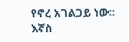የኖረ አገልጋይ ነው። እኛስ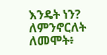እንዴት ነን? ለምንኖርለት ለመሞት፥